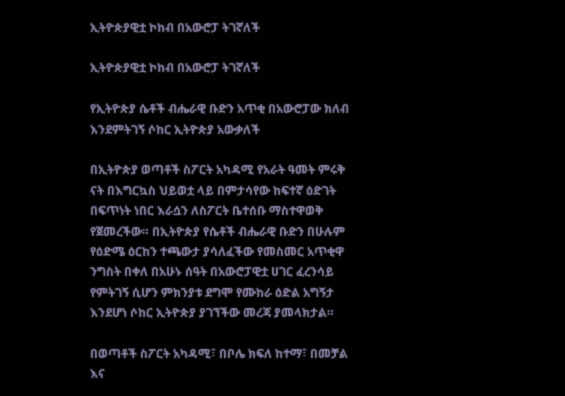ኢትዮጵያዊቷ ኮከብ በአውሮፓ ትገኛለች

ኢትዮጵያዊቷ ኮከብ በአውሮፓ ትገኛለች

የኢትዮጵያ ሴቶች ብሔራዊ ቡድን አጥቂ በአውሮፓው ክለብ እንደምትገኝ ሶከር ኢትዮጵያ አውቃለች

በኢትዮጵያ ወጣቶች ስፖርት አካዳሚ የአራት ዓመት ምሩቅ ናት በእግርኳስ ህይወቷ ላይ በምታሳየው ከፍተኛ ዕድገት በፍጥነት ነበር እራሷን ለስፖርት ቤተሰቡ ማስተዋወቅ የጀመረችው። በኢትዮጵያ የሴቶች ብሔራዊ ቡድን በሁሉም የዕድሜ ዕርከን ተጫውታ ያሳለፈችው የመስመር አጥቂዋ ንግስት በቀለ በአሁኑ ሰዓት በአውሮፓዊቷ ሀገር ፈረንሳይ የምትገኝ ሲሆን ምክንያቱ ደግሞ የሙከራ ዕድል አግኝታ እንደሆነ ሶከር ኢትዮጵያ ያገኘችው መረጃ ያመላክታል።

በወጣቶች ስፖርት አካዳሚ፣ በቦሌ ክፍለ ከተማ፣ በመቻል እና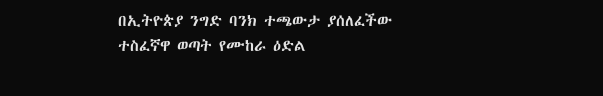በኢትዮጵያ ንግድ ባንክ ተጫውታ ያሰለፈችው ተስፈኛዋ ወጣት የሙከራ ዕድል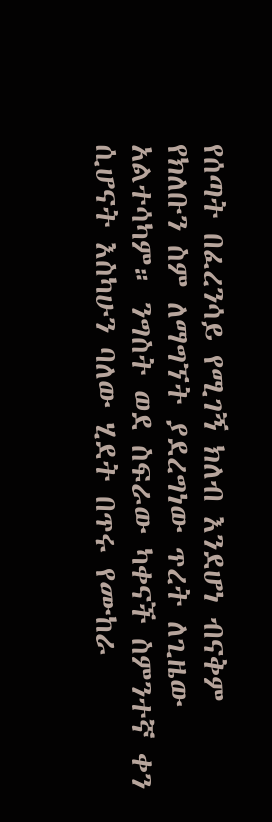የሰጣት በፈረንሳይ የሚገኝ ክለብ እንደሆነ ብናቅም የክለቡን ስም ለማግኘት ያደረግነው ጥረት ለጊዜው አልተሳካም። ንግስት ወደ ስፍራው ካቀናች ስምንተኛ ቀን ሲሆናት እስካሁን ባለው ሂደት በጥሩ የሙከራ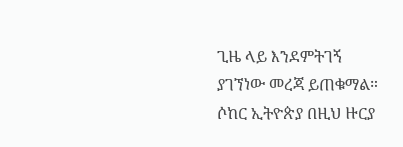ጊዜ ላይ እንደምትገኝ ያገኘነው መረጃ ይጠቁማል። ሶከር ኢትዮጵያ በዚህ ዙርያ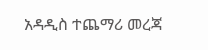አዳዲስ ተጨማሪ መረጃ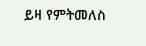ይዛ የምትመለስ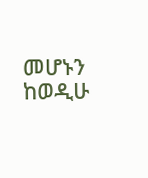መሆኑን ከወዲሁ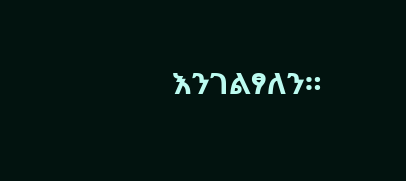እንገልፃለን።